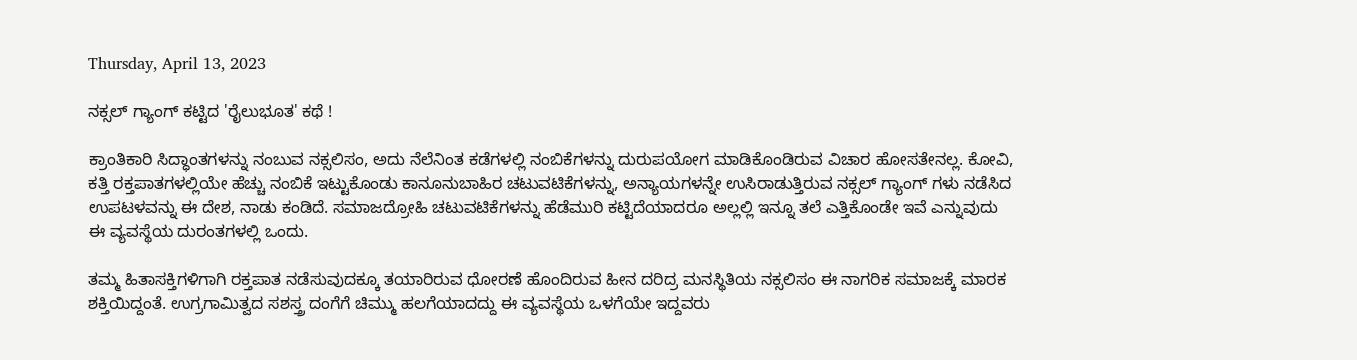Thursday, April 13, 2023

ನಕ್ಸಲ್ ಗ್ಯಾಂಗ್ ಕಟ್ಟಿದ 'ರೈಲುಭೂತ' ಕಥೆ !

ಕ್ರಾಂತಿಕಾರಿ ಸಿದ್ಧಾಂತಗಳನ್ನು ನಂಬುವ ನಕ್ಸಲಿಸಂ, ಅದು ನೆಲೆನಿಂತ ಕಡೆಗಳಲ್ಲಿ ನಂಬಿಕೆಗಳನ್ನು ದುರುಪಯೋಗ ಮಾಡಿಕೊಂಡಿರುವ ವಿಚಾರ ಹೋಸತೇನಲ್ಲ. ಕೋವಿ, ಕತ್ತಿ ರಕ್ತಪಾತಗಳಲ್ಲಿಯೇ ಹೆಚ್ಚು ನಂಬಿಕೆ ಇಟ್ಟುಕೊಂಡು ಕಾನೂನುಬಾಹಿರ ಚಟುವಟಿಕೆಗಳನ್ನು, ಅನ್ಯಾಯಗಳನ್ನೇ ಉಸಿರಾಡುತ್ತಿರುವ ನಕ್ಸಲ್ ಗ್ಯಾಂಗ್ ಗಳು ನಡೆಸಿದ ಉಪಟಳವನ್ನು ಈ ದೇಶ, ನಾಡು ಕಂಡಿದೆ. ಸಮಾಜದ್ರೋಹಿ ಚಟುವಟಿಕೆಗಳನ್ನು ಹೆಡೆಮುರಿ ಕಟ್ಟಿದೆಯಾದರೂ ಅಲ್ಲಲ್ಲಿ ಇನ್ನೂ ತಲೆ ಎತ್ತಿಕೊಂಡೇ ಇವೆ ಎನ್ನುವುದು ಈ ವ್ಯವಸ್ಥೆಯ ದುರಂತಗಳಲ್ಲಿ ಒಂದು.

ತಮ್ಮ ಹಿತಾಸಕ್ತಿಗಳಿಗಾಗಿ ರಕ್ತಪಾತ ನಡೆಸುವುದಕ್ಕೂ ತಯಾರಿರುವ ಧೋರಣೆ ಹೊಂದಿರುವ ಹೀನ ದರಿದ್ರ ಮನಸ್ಥಿತಿಯ ನಕ್ಸಲಿಸಂ ಈ ನಾಗರಿಕ ಸಮಾಜಕ್ಕೆ ಮಾರಕ ಶಕ್ತಿಯಿದ್ದಂತೆ. ಉಗ್ರಗಾಮಿತ್ವದ ಸಶಸ್ತ್ರ ದಂಗೆಗೆ ಚಿಮ್ಮು ಹಲಗೆಯಾದದ್ದು ಈ ವ್ಯವಸ್ಥೆಯ ಒಳಗೆಯೇ ಇದ್ದವರು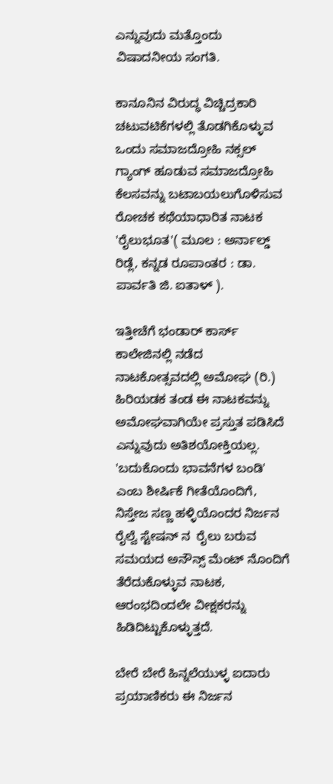ಎನ್ನುವುದು ಮತ್ತೊಂದು ವಿಷಾದನೀಯ ಸಂಗತಿ.

ಕಾನೂನಿನ ವಿರುದ್ಧ ವಿಚ್ಚಿದ್ರಕಾರಿ ಚಟುವಟಿಕೆಗಳಲ್ಲಿ ತೊಡಗಿಕೊಳ್ಳುವ ಒಂದು ಸಮಾಜದ್ರೋಹಿ ನಕ್ಸಲ್ ಗ್ಯಾಂಗ್ ಹೂಡುವ ಸಮಾಜದ್ರೋಹಿ ಕೆಲಸವನ್ನು ಬಟಾಬಯಲುಗೊಳಿಸುವ ರೋಚಕ ಕಥೆಯಾಧಾರಿತ ನಾಟಕ 'ರೈಲುಭೂತ'( ಮೂಲ : ಅರ್ನಾಲ್ಡ್ ರಿಡ್ಲೆ, ಕನ್ನಡ ರೂಪಾಂತರ : ಡಾ. ಪಾರ್ವತಿ ಜಿ‌. ಐತಾಳ್ ).

ಇತ್ತೀಚೆಗೆ ಭಂಡಾರ್ ಕಾರ್ಸ್ ಕಾಲೇಜಿನಲ್ಲಿ ನಡೆದ ನಾಟಕೋತ್ಸವದಲ್ಲಿ ಅಮೋಘ (ರಿ.) ಹಿರಿಯಡಕ ತಂಡ ಈ ನಾಟಕವನ್ನು ಅಮೋಘವಾಗಿಯೇ ಪ್ರಸ್ತುತ ಪಡಿಸಿದೆ ಎನ್ನುವುದು ಅತಿಶಯೋಕ್ತಿಯಲ್ಲ. 'ಬದುಕೊಂದು ಭಾವನೆಗಳ ಬಂಡಿ' ಎಂಬ ಶೀರ್ಷಿಕೆ ಗೀತೆಯೊಂದಿಗೆ, ನಿಸ್ತೇಜ ಸಣ್ಣ ಹಳ್ಳಿಯೊಂದರ ನಿರ್ಜನ ರೈಲ್ವೆ ಸ್ಟೇಷನ್ ನ  ರೈಲು ಬರುವ ಸಮಯದ ಅನೌನ್ಸ್ ಮೆಂಟ್ ನೊಂದಿಗೆ ತೆರೆದುಕೊಳ್ಳುವ ನಾಟಕ, ಆರಂಭದಿಂದಲೇ ವೀಕ್ಷಕರನ್ನು ಹಿಡಿದಿಟ್ಟುಕೊಳ್ಳುತ್ತದೆ.

ಬೇರೆ ಬೇರೆ ಹಿನ್ನಲೆಯುಳ್ಳ ಐದಾರು ಪ್ರಯಾಣಿಕರು ಈ ನಿರ್ಜನ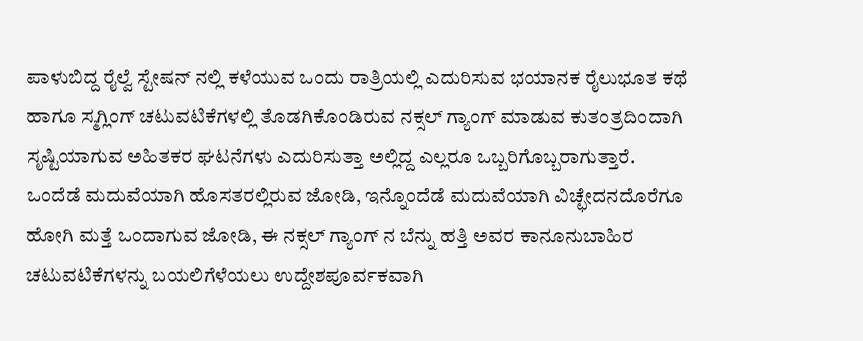ಪಾಳುಬಿದ್ದ ರೈಲ್ವೆ ಸ್ಟೇಷನ್ ನಲ್ಲಿ ಕಳೆಯುವ ಒಂದು ರಾತ್ರಿಯಲ್ಲಿ ಎದುರಿಸುವ ಭಯಾನಕ ರೈಲುಭೂತ ಕಥೆ ಹಾಗೂ ಸ್ಮಗ್ಲಿಂಗ್ ಚಟುವಟಿಕೆಗಳಲ್ಲಿ ತೊಡಗಿಕೊಂಡಿರುವ ನಕ್ಸಲ್ ಗ್ಯಾಂಗ್ ಮಾಡುವ ಕುತಂತ್ರದಿಂದಾಗಿ ಸೃಷ್ಟಿಯಾಗುವ ಅಹಿತಕರ ಘಟನೆಗಳು ಎದುರಿಸುತ್ತಾ ಅಲ್ಲಿದ್ದ ಎಲ್ಲರೂ ಒಬ್ಬರಿಗೊಬ್ಬರಾಗುತ್ತಾರೆ. ಒಂದೆಡೆ ಮದುವೆಯಾಗಿ ಹೊಸತರಲ್ಲಿರುವ ಜೋಡಿ, ಇನ್ನೊಂದೆಡೆ ಮದುವೆಯಾಗಿ ವಿಚ್ಛೇದನದೊರೆಗೂ ಹೋಗಿ ಮತ್ತೆ ಒಂದಾಗುವ ಜೋಡಿ, ಈ ನಕ್ಸಲ್ ಗ್ಯಾಂಗ್ ನ ಬೆನ್ನು ಹತ್ತಿ ಅವರ ಕಾನೂನುಬಾಹಿರ ಚಟುವಟಿಕೆಗಳನ್ನು ಬಯಲಿಗೆಳೆಯಲು ಉದ್ದೇಶಪೂರ್ವಕವಾಗಿ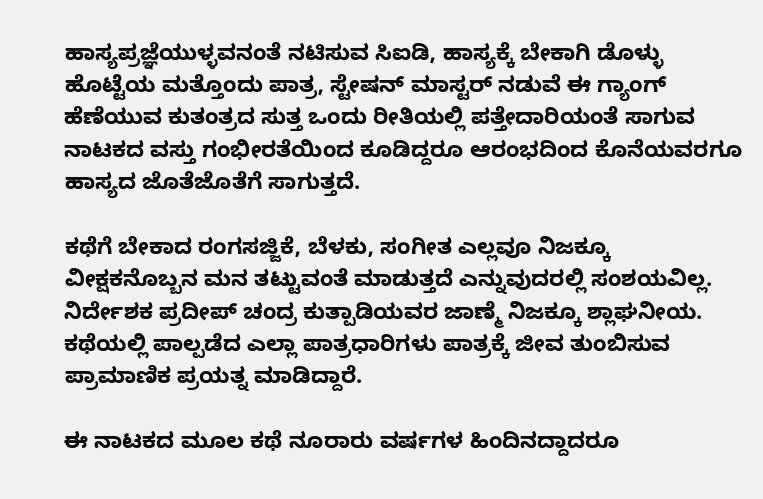ಹಾಸ್ಯಪ್ರಜ್ಞೆಯುಳ್ಳವನಂತೆ ನಟಿಸುವ ಸಿಐಡಿ, ಹಾಸ್ಯಕ್ಕೆ ಬೇಕಾಗಿ ಡೊಳ್ಳು ಹೊಟ್ಟೆಯ ಮತ್ತೊಂದು ಪಾತ್ರ, ಸ್ಟೇಷನ್ ಮಾಸ್ಟರ್ ನಡುವೆ ಈ ಗ್ಯಾಂಗ್ ಹೆಣೆಯುವ ಕುತಂತ್ರದ ಸುತ್ತ ಒಂದು ರೀತಿಯಲ್ಲಿ ಪತ್ತೇದಾರಿಯಂತೆ ಸಾಗುವ ನಾಟಕದ ವಸ್ತು ಗಂಭೀರತೆಯಿಂದ ಕೂಡಿದ್ದರೂ ಆರಂಭದಿಂದ ಕೊನೆಯವರಗೂ ಹಾಸ್ಯದ ಜೊತೆಜೊತೆಗೆ ಸಾಗುತ್ತದೆ.

ಕಥೆಗೆ ಬೇಕಾದ ರಂಗಸಜ್ಜಿಕೆ, ಬೆಳಕು, ಸಂಗೀತ ಎಲ್ಲವೂ ನಿಜಕ್ಕೂ ವೀಕ್ಷಕನೊಬ್ಬನ ಮನ ತಟ್ಟುವಂತೆ ಮಾಡುತ್ತದೆ ಎನ್ನುವುದರಲ್ಲಿ ಸಂಶಯವಿಲ್ಲ. ನಿರ್ದೇಶಕ ಪ್ರದೀಪ್ ಚಂದ್ರ ಕುತ್ಪಾಡಿಯವರ ಜಾಣ್ಮೆ ನಿಜಕ್ಕೂ ಶ್ಲಾಘನೀಯ. ಕಥೆಯಲ್ಲಿ ಪಾಲ್ಪಡೆದ ಎಲ್ಲಾ ಪಾತ್ರಧಾರಿಗಳು ಪಾತ್ರಕ್ಕೆ ಜೀವ ತುಂಬಿಸುವ ಪ್ರಾಮಾಣಿಕ ಪ್ರಯತ್ನ ಮಾಡಿದ್ದಾರೆ.

ಈ ನಾಟಕದ ಮೂಲ ಕಥೆ ನೂರಾರು ವರ್ಷಗಳ ಹಿಂದಿನದ್ದಾದರೂ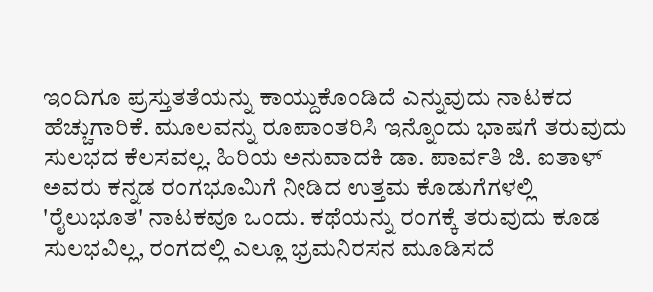ಇಂದಿಗೂ ಪ್ರಸ್ತುತತೆಯನ್ನು ಕಾಯ್ದುಕೊಂಡಿದೆ ಎನ್ನುವುದು ನಾಟಕದ ಹೆಚ್ಚುಗಾರಿಕೆ. ಮೂಲವನ್ನು ರೂಪಾಂತರಿಸಿ ಇನ್ನೊಂದು ಭಾಷಗೆ ತರುವುದು ಸುಲಭದ ಕೆಲಸವಲ್ಲ. ಹಿರಿಯ ಅನುವಾದಕಿ ಡಾ. ಪಾರ್ವತಿ ಜಿ. ಐತಾಳ್ ಅವರು ಕನ್ನಡ ರಂಗಭೂಮಿಗೆ ನೀಡಿದ ಉತ್ತಮ ಕೊಡುಗೆಗಳಲ್ಲಿ 'ರೈಲುಭೂತ' ನಾಟಕವೂ ಒಂದು. ಕಥೆಯನ್ನು ರಂಗಕ್ಕೆ ತರುವುದು ಕೂಡ ಸುಲಭವಿಲ್ಲ, ರಂಗದಲ್ಲಿ ಎಲ್ಲೂ ಭ್ರಮನಿರಸನ ಮೂಡಿಸದೆ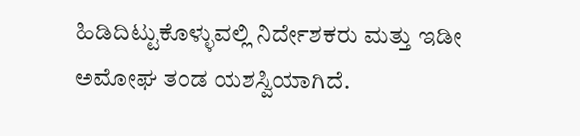ಹಿಡಿದಿಟ್ಟುಕೊಳ್ಳುವಲ್ಲಿ ನಿರ್ದೇಶಕರು ಮತ್ತು ಇಡೀ ಅಮೋಘ ತಂಡ ಯಶಸ್ವಿಯಾಗಿದೆ.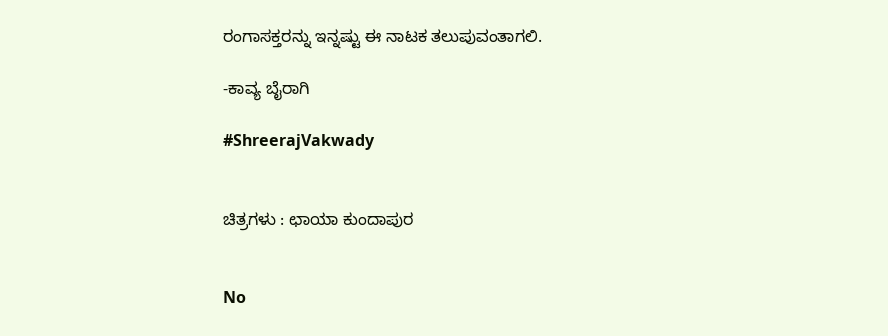ರಂಗಾಸಕ್ತರನ್ನು ಇನ್ನಷ್ಟು ಈ ನಾಟಕ ತಲುಪುವಂತಾಗಲಿ.

-ಕಾವ್ಯ ಬೈರಾಗಿ

#ShreerajVakwady


ಚಿತ್ರಗಳು : ಛಾಯಾ ಕುಂದಾಪುರ


No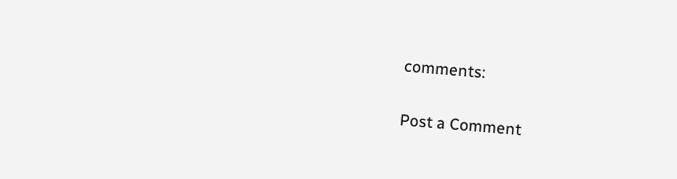comments:

Post a Comment